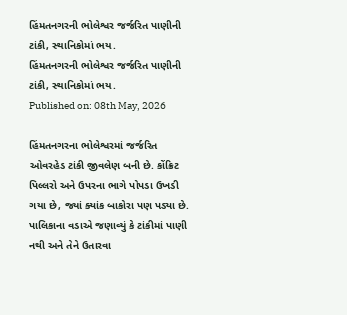હિંમતનગરની ભોલેશ્વર જર્જરિત પાણીની ટાંકી, સ્થાનિકોમાં ભય.
હિંમતનગરની ભોલેશ્વર જર્જરિત પાણીની ટાંકી, સ્થાનિકોમાં ભય.
Published on: 08th May, 2026

હિંમતનગરના ભોલેશ્વરમાં જર્જરિત ઓવરહેડ ટાંકી જીવલેણ બની છે. કોંક્રિટ પિલ્લરો અને ઉપરના ભાગે પોપડા ઉખડી ગયા છે, જ્યાં ક્યાંક બાકોરા પણ પડ્યા છે. પાલિકાના વડાએ જણાવ્યું કે ટાંકીમાં પાણી નથી અને તેને ઉતારવા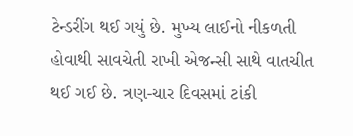ટેન્ડરીંગ થઈ ગયું છે. મુખ્ય લાઈનો નીકળતી હોવાથી સાવચેતી રાખી એજન્સી સાથે વાતચીત થઈ ગઈ છે. ત્રણ-ચાર દિવસમાં ટાંકી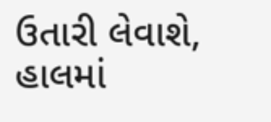ઉતારી લેવાશે, હાલમાં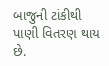બાજુની ટાંકીથી પાણી વિતરણ થાય છે.